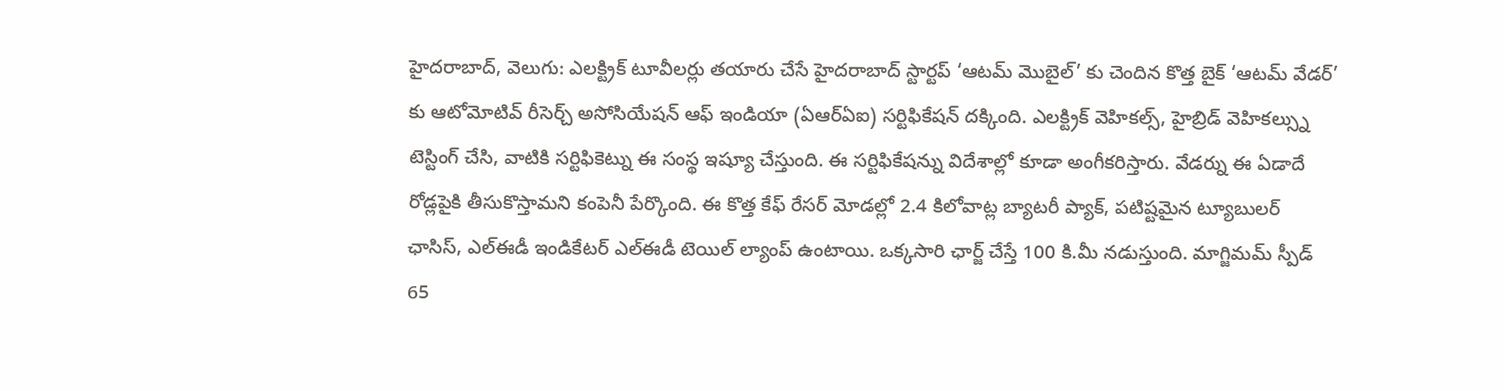హైదరాబాద్, వెలుగు: ఎలక్ట్రిక్ టూవీలర్లు తయారు చేసే హైదరాబాద్ స్టార్టప్ ‘ఆటమ్ మొబైల్’ కు చెందిన కొత్త బైక్ ‘ఆటమ్ వేడర్’ కు ఆటోమోటివ్ రీసెర్చ్ అసోసియేషన్ ఆఫ్ ఇండియా (ఏఆర్ఏఐ) సర్టిఫికేషన్ దక్కింది. ఎలక్ట్రిక్ వెహికల్స్, హైబ్రిడ్ వెహికల్స్ను టెస్టింగ్ చేసి, వాటికి సర్టిఫికెట్ను ఈ సంస్థ ఇష్యూ చేస్తుంది. ఈ సర్టిఫికేషన్ను విదేశాల్లో కూడా అంగీకరిస్తారు. వేడర్ను ఈ ఏడాదే రోడ్లపైకి తీసుకొస్తామని కంపెనీ పేర్కొంది. ఈ కొత్త కేఫ్ రేసర్ మోడల్లో 2.4 కిలోవాట్ల బ్యాటరీ ప్యాక్, పటిష్టమైన ట్యూబులర్ ఛాసిస్, ఎల్ఈడీ ఇండికేటర్ ఎల్ఈడీ టెయిల్ ల్యాంప్ ఉంటాయి. ఒక్కసారి ఛార్జ్ చేస్తే 100 కి.మీ నడుస్తుంది. మాగ్జిమమ్ స్పీడ్ 65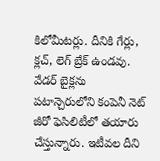కిలోమీటర్లు. దీనికి గేర్లు, క్లచ్, లెగ్ బ్రేక్ ఉండవు. వేడర్ బైక్లను పటాన్చెరులోని కంపెనీ నెట్ జీరో ఫెసిలిటీలో తయారు చేస్తున్నారు. ఇటీవల దీని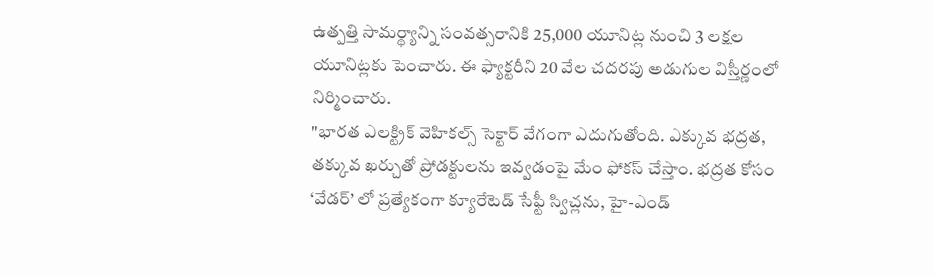ఉత్పత్తి సామర్థ్యాన్ని సంవత్సరానికి 25,000 యూనిట్ల నుంచి 3 లక్షల యూనిట్లకు పెంచారు. ఈ ఫ్యాక్టరీని 20 వేల చదరపు అడుగుల విస్తీర్ణంలో నిర్మించారు.
"భారత ఎలక్ట్రిక్ వెహికల్స్ సెక్టార్ వేగంగా ఎదుగుతోంది. ఎక్కువ భద్రత, తక్కువ ఖర్చుతో ప్రోడక్టులను ఇవ్వడంపై మేం ఫోకస్ చేస్తాం. భద్రత కోసం ‘వేడర్’ లో ప్రత్యేకంగా క్యూరేటెడ్ సేఫ్టీ స్విచ్లను, హై-ఎండ్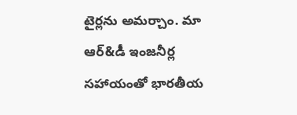టైర్లను అమర్చాం. మా ఆర్&డీ ఇంజనీర్ల సహాయంతో భారతీయ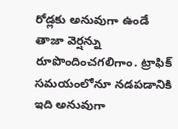రోడ్లకు అనువుగా ఉండే తాజా వెర్షన్ను రూపొందించగలిగాం. ట్రాఫిక్ సమయంలోనూ నడపడానికి ఇది అనువుగా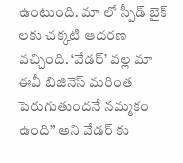ఉంటుంది. మా లో స్పీడ్ బైక్ లకు చక్కటి ఆదరణ వచ్చింది. ‘వేడర్’ వల్ల మా ఈవీ బిజినెస్ మరింత పెరుగుతుందనే నమ్మకం ఉంది” అని వేడర్ కు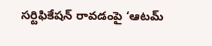సర్టిఫికేషన్ రావడంపై ‘ఆటమ్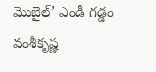మొబైల్’ ఎండీ గడ్డం వంశీకృష్ణ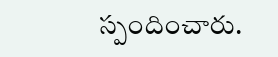స్పందించారు.